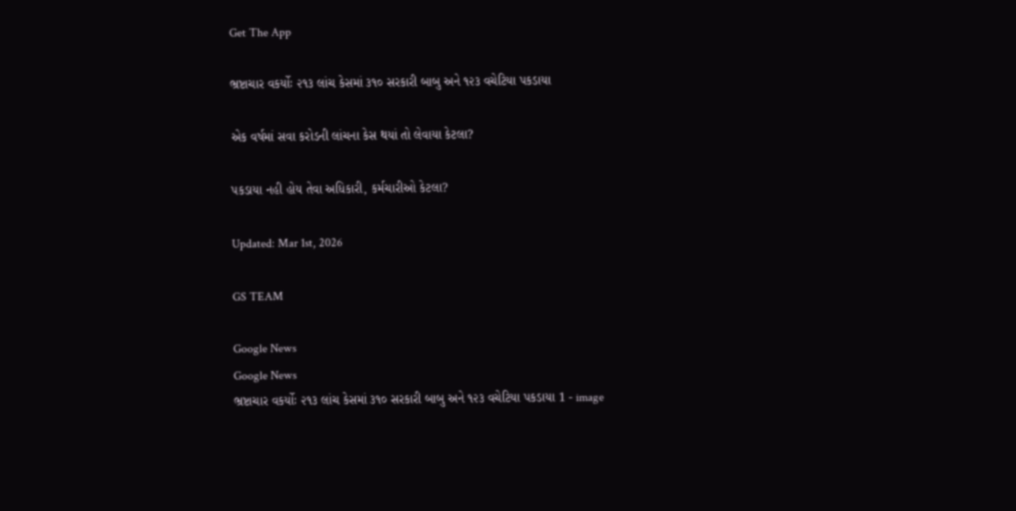Get The App

ભ્રષ્ટાચાર વકર્યોઃ ૨૧૩ લાંચ કેસમાં ૩૧૦ સરકારી બાબુ અને ૧૨૩ વચેટિયા પકડાયા

એક વર્ષમાં સવા કરોડની લાંચના કેસ થયાં તો લેવાયા કેટલા?

પકડાયા નહી હોય તેવા અધિકારી, કર્મચારીઓ કેટલા?

Updated: Mar 1st, 2026

GS TEAM

Google News
Google News
ભ્રષ્ટાચાર વકર્યોઃ ૨૧૩ લાંચ કેસમાં ૩૧૦ સરકારી બાબુ અને ૧૨૩ વચેટિયા પકડાયા 1 - image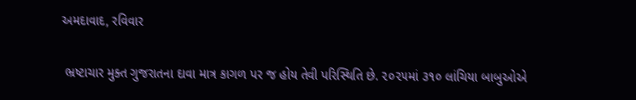અમદાવાદ, રવિવાર

 ભ્રષ્ટાચાર મુક્ત ગુજરાતના દાવા માત્ર કાગળ પર જ હોય તેવી પરિસ્થિતિ છે. ૨૦૨૫માં ૩૧૦ લાંચિયા બાબુઓએ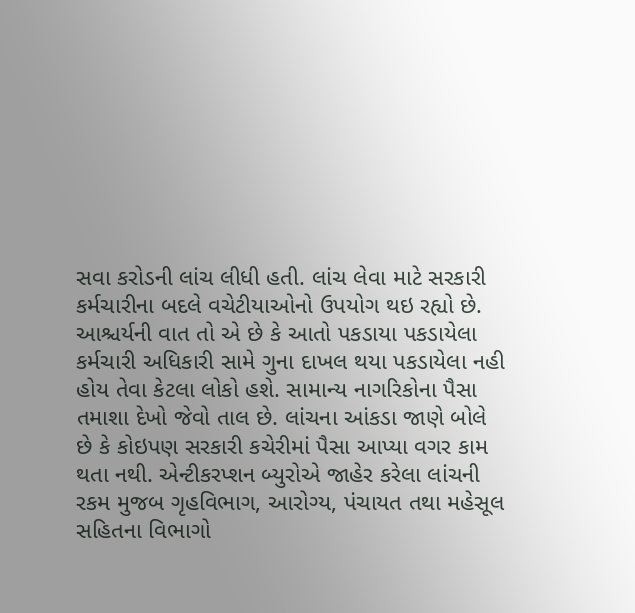સવા કરોડની લાંચ લીધી હતી. લાંચ લેવા માટે સરકારી કર્મચારીના બદલે વચેટીયાઓનો ઉપયોગ થઇ રહ્યો છે. આશ્ચર્યની વાત તો એ છે કે આતો પકડાયા પકડાયેલા કર્મચારી અધિકારી સામે ગુના દાખલ થયા પકડાયેલા નહી હોય તેવા કેટલા લોકો હશે. સામાન્ય નાગરિકોના પૈસા તમાશા દેખો જેવો તાલ છે. લાંચના આંકડા જાણે બોલે છે કે કોઇપણ સરકારી કચેરીમાં પૈસા આપ્યા વગર કામ થતા નથી. એન્ટીકરપ્શન બ્યુરોએ જાહેર કરેલા લાંચની રકમ મુજબ ગૃહવિભાગ, આરોગ્ય, પંચાયત તથા મહેસૂલ સહિતના વિભાગો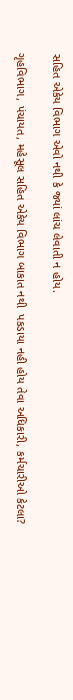સહિત એકેય વિભાગ એવો નથી કે જ્યાં લાંચ લેવાતી ન હોય.

ગૃહવિભાગ, પંચાયત, મહેસૂલ સહિત એકેય વિભાગ બાકાત નથી  પકડાયા નહી હોય તેવા અધિકારી, કર્મચારીઓ કેટલા?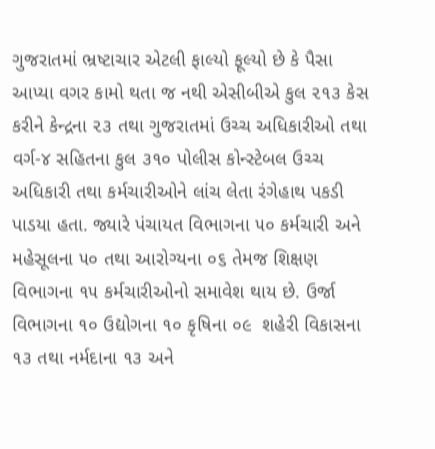ગુજરાતમાં ભ્રષ્ટાચાર એટલી ફાલ્યો ફૂલ્યો છે કે પૈસા આપ્યા વગર કામો થતા જ નથી એસીબીએ કુલ ૨૧૩ કેસ કરીને કેન્દ્રના ૨૩ તથા ગુજરાતમાં ઉચ્ચ અધિકારીઓ તથા વર્ગ-૪ સહિતના કુલ ૩૧૦ પોલીસ કોન્સ્ટેબલ ઉચ્ચ અધિકારી તથા કર્મચારીઓને લાંચ લેતા રંગેહાથ પકડી પાડયા હતા. જ્યારે પંચાયત વિભાગના ૫૦ કર્મચારી અને મહેસૂલના ૫૦ તથા આરોગ્યના ૦૬ તેમજ શિક્ષણ વિભાગના ૧૫ કર્મચારીઓનો સમાવેશ થાય છે. ઉર્જા વિભાગના ૧૦ ઉદ્યોગના ૧૦ કૃષિના ૦૯  શહેરી વિકાસના ૧૩ તથા નર્મદાના ૧૩ અને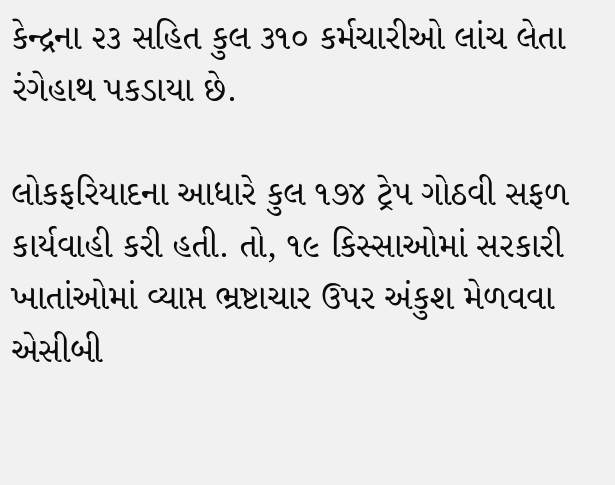કેન્દ્રના ૨૩ સહિત કુલ ૩૧૦ કર્મચારીઓ લાંચ લેતા રંગેહાથ પકડાયા છે.

લોકફરિયાદના આધારે કુલ ૧૭૪ ટ્રેપ ગોઠવી સફળ કાર્યવાહી કરી હતી. તો, ૧૯ કિસ્સાઓમાં સરકારી ખાતાંઓમાં વ્યાપ્ત ભ્રષ્ટાચાર ઉપર અંકુશ મેળવવા એસીબી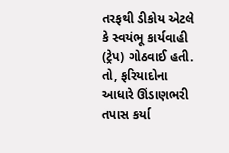તરફથી ડીકોય એટલે કે સ્વયંભૂ કાર્યવાહી (ટ્રેપ) ગોઠવાઈ હતી. તો, ફરિયાદોના આધારે ઊંડાણભરી તપાસ કર્યા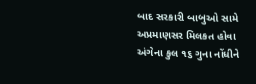બાદ સરકારી બાબુઓ સામે અપ્રમાણસર મિલકત હોવા અંગેના કુલ ૧૬ ગુના નોંધીને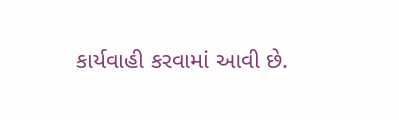કાર્યવાહી કરવામાં આવી છે.